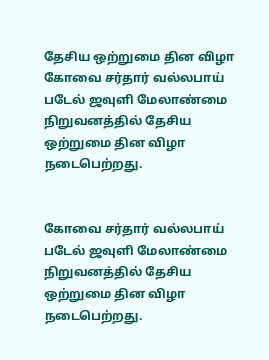தேசிய ஒற்றுமை தின விழா
கோவை சர்தார் வல்லபாய் படேல் ஜவுளி மேலாண்மை நிறுவனத்தில் தேசிய ஒற்றுமை தின விழா நடைபெற்றது.


கோவை சர்தார் வல்லபாய் படேல் ஜவுளி மேலாண்மை நிறுவனத்தில் தேசிய ஒற்றுமை தின விழா நடைபெற்றது.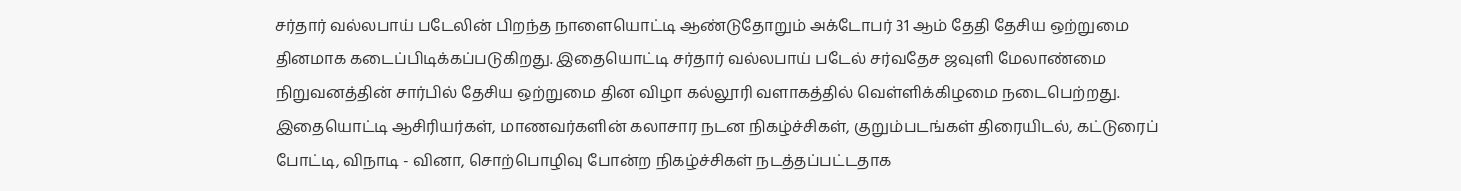சர்தார் வல்லபாய் படேலின் பிறந்த நாளையொட்டி ஆண்டுதோறும் அக்டோபர் 31 ஆம் தேதி தேசிய ஒற்றுமை தினமாக கடைப்பிடிக்கப்படுகிறது. இதையொட்டி சர்தார் வல்லபாய் படேல் சர்வதேச ஜவுளி மேலாண்மை நிறுவனத்தின் சார்பில் தேசிய ஒற்றுமை தின விழா கல்லூரி வளாகத்தில் வெள்ளிக்கிழமை நடைபெற்றது.
இதையொட்டி ஆசிரியர்கள், மாணவர்களின் கலாசார நடன நிகழ்ச்சிகள், குறும்படங்கள் திரையிடல், கட்டுரைப் போட்டி, விநாடி - வினா, சொற்பொழிவு போன்ற நிகழ்ச்சிகள் நடத்தப்பட்டதாக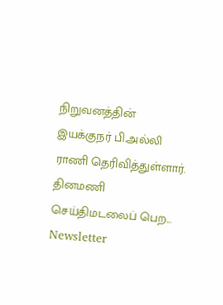நிறுவனத்தின் இயக்குநர் பி.அல்லி ராணி தெரிவித்துள்ளார்.
தினமணி செய்திமடலைப் பெற... Newsletter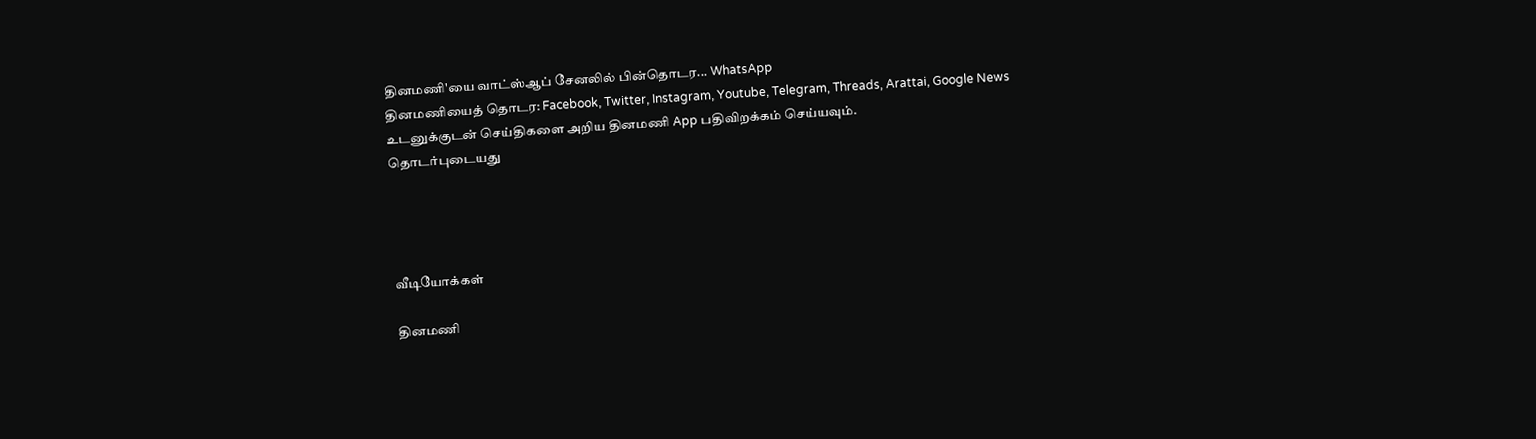தினமணி'யை வாட்ஸ்ஆப் சேனலில் பின்தொடர... WhatsApp
தினமணியைத் தொடர: Facebook, Twitter, Instagram, Youtube, Telegram, Threads, Arattai, Google News
உடனுக்குடன் செய்திகளை அறிய தினமணி App பதிவிறக்கம் செய்யவும்.
தொடர்புடையது




வீடியோக்கள்

தினமணி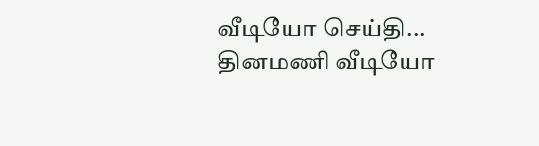வீடியோ செய்தி...
தினமணி வீடியோ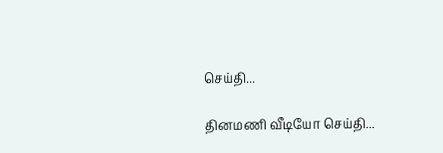செய்தி...

தினமணி வீடியோ செய்தி...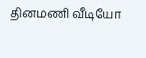தினமணி வீடியோ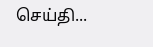செய்தி...